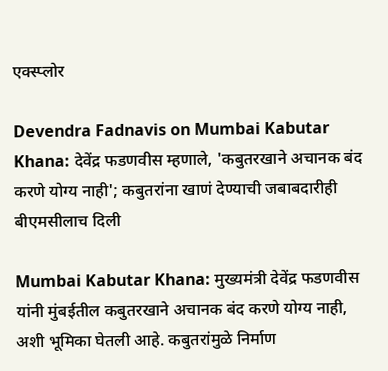एक्स्प्लोर

Devendra Fadnavis on Mumbai Kabutar Khana: देवेंद्र फडणवीस म्हणाले, 'कबुतरखाने अचानक बंद करणे योग्य नाही'; कबुतरांना खाणं देण्याची जबाबदारीही बीएमसीलाच दिली

Mumbai Kabutar Khana: मुख्यमंत्री देवेंद्र फडणवीस यांनी मुंबईतील कबुतरखाने अचानक बंद करणे योग्य नाही, अशी भूमिका घेतली आहे. कबुतरांमुळे निर्माण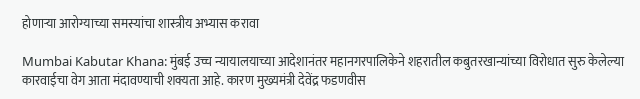होणाऱ्या आरोग्याच्या समस्यांचा शास्त्रीय अभ्यास करावा

Mumbai Kabutar Khana: मुंबई उच्च न्यायालयाच्या आदेशानंतर महानगरपालिकेने शहरातील कबुतरखान्यांच्या विरोधात सुरु केलेल्या कारवाईचा वेग आता मंदावण्याची शक्यता आहे. कारण मुख्यमंत्री देवेंद्र फडणवीस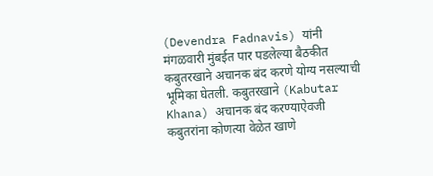(Devendra Fadnavis) यांनी मंगळवारी मुंबईत पार पडलेल्या बैठकीत कबुतरखाने अचानक बंद करणे योग्य नसल्याची भूमिका घेतली. कबुतरखाने (Kabutar Khana) अचानक बंद करण्याऐवजी कबुतरांना कोणत्या वेळेत खाणे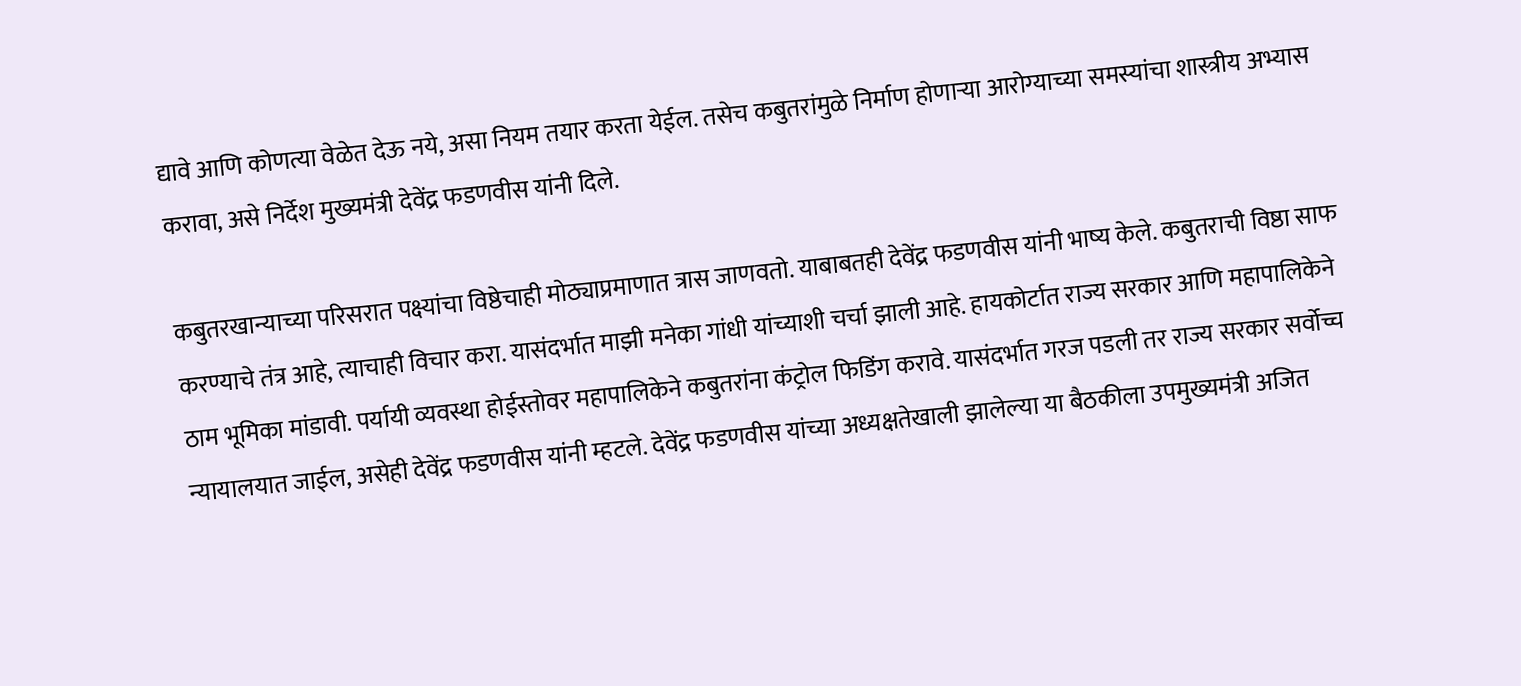द्यावे आणि कोणत्या वेळेत देऊ नये, असा नियम तयार करता येईल. तसेच कबुतरांमुळे निर्माण होणाऱ्या आरोग्याच्या समस्यांचा शास्त्रीय अभ्यास करावा, असे निर्देश मुख्यमंत्री देवेंद्र फडणवीस यांनी दिले.

कबुतरखान्याच्या परिसरात पक्ष्यांचा विष्ठेचाही मोठ्याप्रमाणात त्रास जाणवतो. याबाबतही देवेंद्र फडणवीस यांनी भाष्य केले. कबुतराची विष्ठा साफ करण्याचे तंत्र आहे, त्याचाही विचार करा. यासंदर्भात माझी मनेका गांधी यांच्याशी चर्चा झाली आहे. हायकोर्टात राज्य सरकार आणि महापालिकेने ठाम भूमिका मांडावी. पर्यायी व्यवस्था होईस्तोवर महापालिकेने कबुतरांना कंट्रोल फिडिंग करावे. यासंदर्भात गरज पडली तर राज्य सरकार सर्वोच्च न्यायालयात जाईल, असेही देवेंद्र फडणवीस यांनी म्हटले. देवेंद्र फडणवीस यांच्या अध्यक्षतेखाली झालेल्या या बैठकीला उपमुख्यमंत्री अजित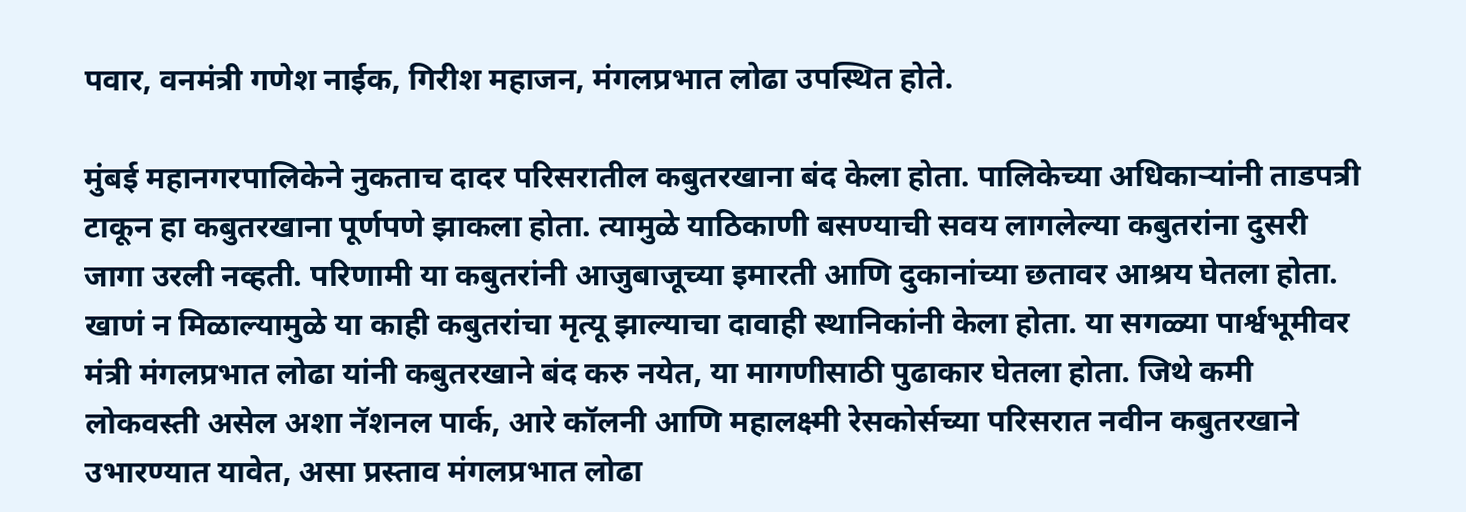पवार, वनमंत्री गणेश नाईक, गिरीश महाजन, मंगलप्रभात लोढा उपस्थित होते.

मुंबई महानगरपालिकेने नुकताच दादर परिसरातील कबुतरखाना बंद केला होता. पालिकेच्या अधिकाऱ्यांनी ताडपत्री टाकून हा कबुतरखाना पूर्णपणे झाकला होता. त्यामुळे याठिकाणी बसण्याची सवय लागलेल्या कबुतरांना दुसरी जागा उरली नव्हती. परिणामी या कबुतरांनी आजुबाजूच्या इमारती आणि दुकानांच्या छतावर आश्रय घेतला होता. खाणं न मिळाल्यामुळे या काही कबुतरांचा मृत्यू झाल्याचा दावाही स्थानिकांनी केला होता. या सगळ्या पार्श्वभूमीवर मंत्री मंगलप्रभात लोढा यांनी कबुतरखाने बंद करु नयेत, या मागणीसाठी पुढाकार घेतला होता. जिथे कमी लोकवस्ती असेल अशा नॅशनल पार्क, आरे कॉलनी आणि महालक्ष्मी रेसकोर्सच्या परिसरात नवीन कबुतरखाने उभारण्यात यावेत, असा प्रस्ताव मंगलप्रभात लोढा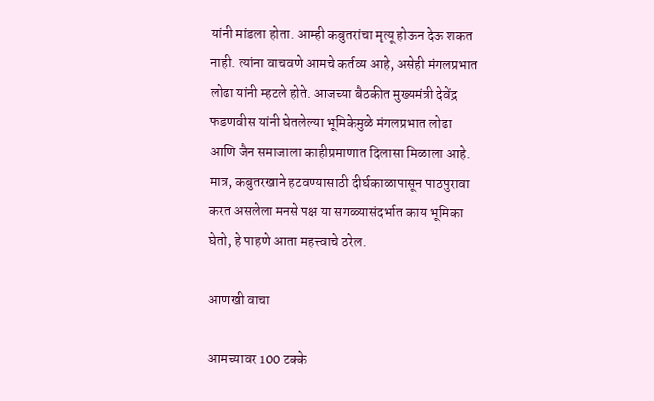यांनी मांडला होता. आम्ही कबुतरांचा मृत्यू होऊन देऊ शकत नाही. त्यांना वाचवणे आमचे कर्तव्य आहे, असेही मंगलप्रभात लोढा यांनी म्हटले होते. आजच्या बैठकीत मुख्यमंत्री देवेंद्र फडणवीस यांनी घेतलेल्या भूमिकेमुळे मंगलप्रभात लोढा आणि जैन समाजाला काहीप्रमाणात दिलासा मिळाला आहे. मात्र, कबुतरखाने हटवण्यासाठी दीर्घकाळापासून पाठपुरावा करत असलेला मनसे पक्ष या सगळ्यासंदर्भात काय भूमिका घेतो, हे पाहणे आता महत्त्वाचे ठरेल.

आणखी वाचा

आमच्यावर 100 टक्के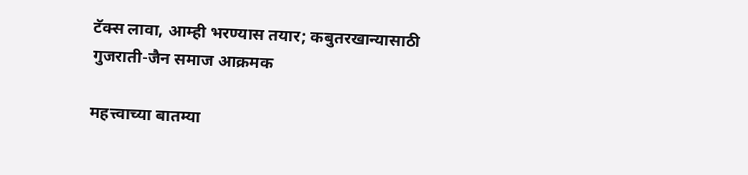टॅक्स लावा, आम्ही भरण्यास तयार; कबुतरखान्यासाठी गुजराती-जैन समाज आक्रमक

महत्त्वाच्या बातम्या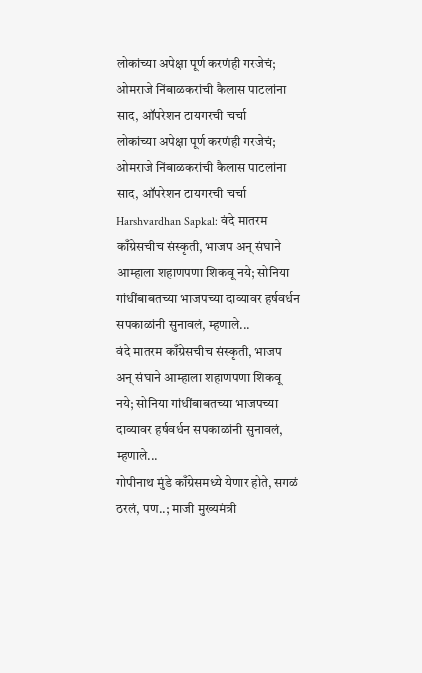लोकांच्या अपेक्षा पूर्ण करणंही गरजेचं; ओमराजे निंबाळकरांची कैलास पाटलांना साद, ऑपरेशन टायगरची चर्चा
लोकांच्या अपेक्षा पूर्ण करणंही गरजेचं; ओमराजे निंबाळकरांची कैलास पाटलांना साद, ऑपरेशन टायगरची चर्चा
Harshvardhan Sapkal: वंदे मातरम काँग्रेसचीच संस्कृती, भाजप अन् संघाने आम्हाला शहाणपणा शिकवू नये; सोनिया गांधींबाबतच्या भाजपच्या दाव्यावर हर्षवर्धन सपकाळांनी सुनावलं, म्हणाले...
वंदे मातरम काँग्रेसचीच संस्कृती, भाजप अन् संघाने आम्हाला शहाणपणा शिकवू नये; सोनिया गांधींबाबतच्या भाजपच्या दाव्यावर हर्षवर्धन सपकाळांनी सुनावलं, म्हणाले...
गोपीनाथ मुंडे काँग्रेसमध्ये येणार होते, सगळं ठरलं, पण..; माजी मुख्यमंत्री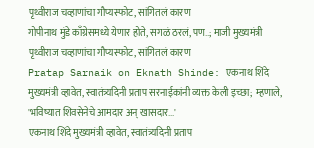पृथ्वीराज चव्हाणांचा गौप्यस्फोट, सांगितलं कारण
गोपीनाथ मुंडे काँग्रेसमध्ये येणार होते, सगळं ठरलं, पण..; माजी मुख्यमंत्री पृथ्वीराज चव्हाणांचा गौप्यस्फोट, सांगितलं कारण
Pratap Sarnaik on Eknath Shinde: एकनाथ शिंदे मुख्यमंत्री व्हावेत, स्वातंत्र्यदिनी प्रताप सरनाईकांनी व्यक्त केली इच्छा; म्हणाले, 'भविष्यात शिवसेनेचे आमदार अन् खासदार...'
एकनाथ शिंदे मुख्यमंत्री व्हावेत, स्वातंत्र्यदिनी प्रताप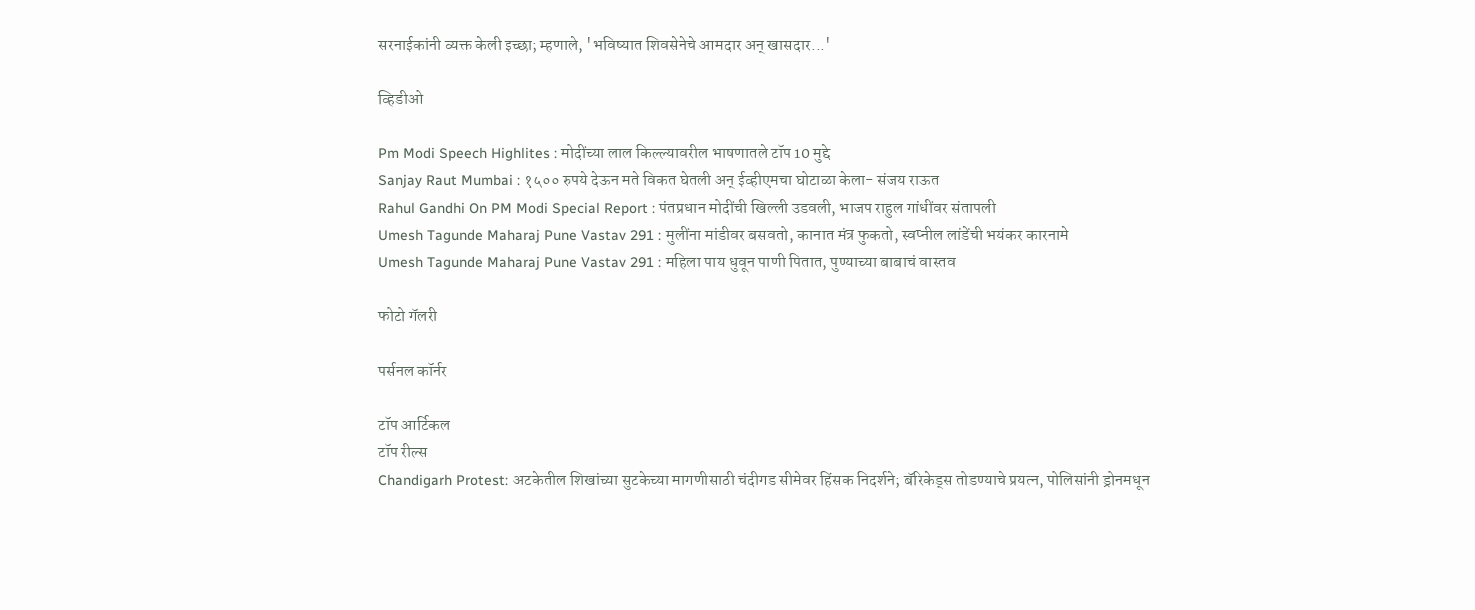सरनाईकांनी व्यक्त केली इच्छा; म्हणाले, 'भविष्यात शिवसेनेचे आमदार अन् खासदार...'

व्हिडीओ

Pm Modi Speech Highlites : मोदींच्या लाल किल्ल्यावरील भाषणातले टॉप 10 मुद्दे
Sanjay Raut Mumbai : १५०० रुपये देऊन मते विकत घेतली अन् ईव्हीएमचा घोटाळा केला- संजय राऊत
Rahul Gandhi On PM Modi Special Report : पंतप्रधान मोदींची खिल्ली उडवली, भाजप राहुल गांधींवर संतापली
Umesh Tagunde Maharaj Pune Vastav 291 : मुलींना मांडीवर बसवतो, कानात मंत्र फुकतो, स्वप्नील लांडेंची भयंकर कारनामे
Umesh Tagunde Maharaj Pune Vastav 291 : महिला पाय धुवून पाणी पितात, पुण्याच्या बाबाचं वास्तव

फोटो गॅलरी

पर्सनल कॉर्नर

टॉप आर्टिकल
टॉप रील्स
Chandigarh Protest: अटकेतील शिखांच्या सुटकेच्या मागणीसाठी चंदीगड सीमेवर हिंसक निदर्शने; बॅरिकेड्स तोडण्याचे प्रयत्न, पोलिसांनी ड्रोनमधून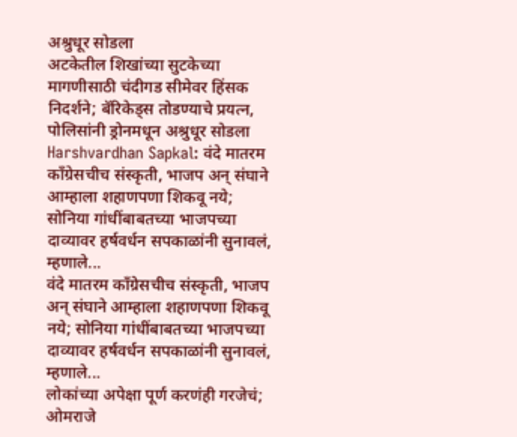अश्रुधूर सोडला
अटकेतील शिखांच्या सुटकेच्या मागणीसाठी चंदीगड सीमेवर हिंसक निदर्शने; बॅरिकेड्स तोडण्याचे प्रयत्न, पोलिसांनी ड्रोनमधून अश्रुधूर सोडला
Harshvardhan Sapkal: वंदे मातरम काँग्रेसचीच संस्कृती, भाजप अन् संघाने आम्हाला शहाणपणा शिकवू नये; सोनिया गांधींबाबतच्या भाजपच्या दाव्यावर हर्षवर्धन सपकाळांनी सुनावलं, म्हणाले...
वंदे मातरम काँग्रेसचीच संस्कृती, भाजप अन् संघाने आम्हाला शहाणपणा शिकवू नये; सोनिया गांधींबाबतच्या भाजपच्या दाव्यावर हर्षवर्धन सपकाळांनी सुनावलं, म्हणाले...
लोकांच्या अपेक्षा पूर्ण करणंही गरजेचं; ओमराजे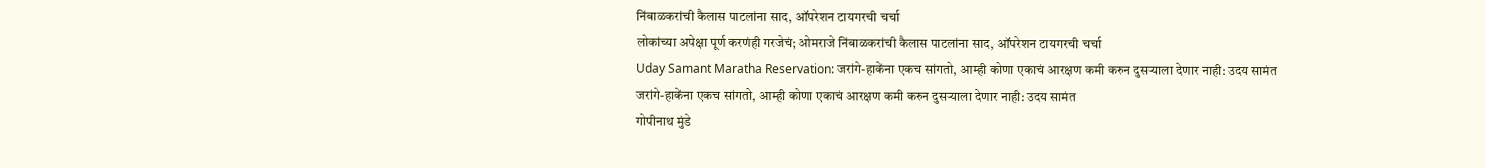निंबाळकरांची कैलास पाटलांना साद, ऑपरेशन टायगरची चर्चा
लोकांच्या अपेक्षा पूर्ण करणंही गरजेचं; ओमराजे निंबाळकरांची कैलास पाटलांना साद, ऑपरेशन टायगरची चर्चा
Uday Samant Maratha Reservation: जरांगे-हाकेंना एकच सांगतो, आम्ही कोणा एकाचं आरक्षण कमी करुन दुसऱ्याला देणार नाही: उदय सामंत
जरांगे-हाकेंना एकच सांगतो, आम्ही कोणा एकाचं आरक्षण कमी करुन दुसऱ्याला देणार नाही: उदय सामंत
गोपीनाथ मुंडे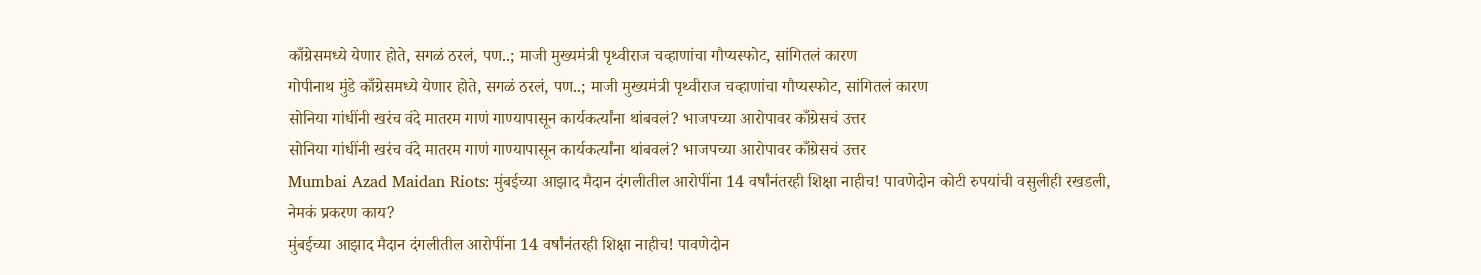काँग्रेसमध्ये येणार होते, सगळं ठरलं, पण..; माजी मुख्यमंत्री पृथ्वीराज चव्हाणांचा गौप्यस्फोट, सांगितलं कारण
गोपीनाथ मुंडे काँग्रेसमध्ये येणार होते, सगळं ठरलं, पण..; माजी मुख्यमंत्री पृथ्वीराज चव्हाणांचा गौप्यस्फोट, सांगितलं कारण
सोनिया गांधींनी खरंच वंदे मातरम गाणं गाण्यापासून कार्यकर्त्यांना थांबवलं? भाजपच्या आरोपावर काँग्रेसचं उत्तर
सोनिया गांधींनी खरंच वंदे मातरम गाणं गाण्यापासून कार्यकर्त्यांना थांबवलं? भाजपच्या आरोपावर काँग्रेसचं उत्तर
Mumbai Azad Maidan Riots: मुंबईच्या आझाद मैदान दंगलीतील आरोपींना 14 वर्षांनंतरही शिक्षा नाहीच! पावणेदोन कोटी रुपयांची वसुलीही रखडली, नेमकं प्रकरण काय?
मुंबईच्या आझाद मैदान दंगलीतील आरोपींना 14 वर्षांनंतरही शिक्षा नाहीच! पावणेदोन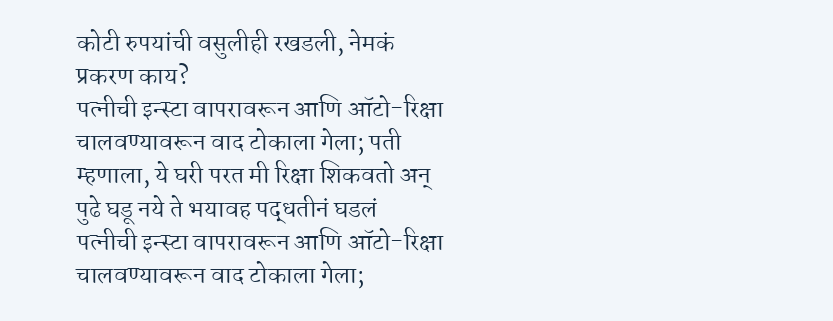कोटी रुपयांची वसुलीही रखडली, नेमकं प्रकरण काय?
पत्नीची इन्स्टा वापरावरून आणि ऑटो-रिक्षा चालवण्यावरून वाद टोकाला गेला; पती म्हणाला, ये घरी परत मी रिक्षा शिकवतो अन् पुढे घडू नये ते भयावह पद्धतीनं घडलं
पत्नीची इन्स्टा वापरावरून आणि ऑटो-रिक्षा चालवण्यावरून वाद टोकाला गेला;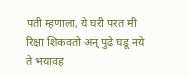पती म्हणाला, ये घरी परत मी रिक्षा शिकवतो अन् पुढे घडू नये ते भयावह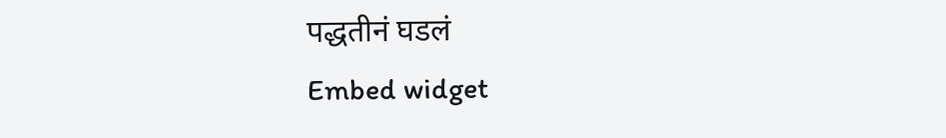पद्धतीनं घडलं
Embed widget